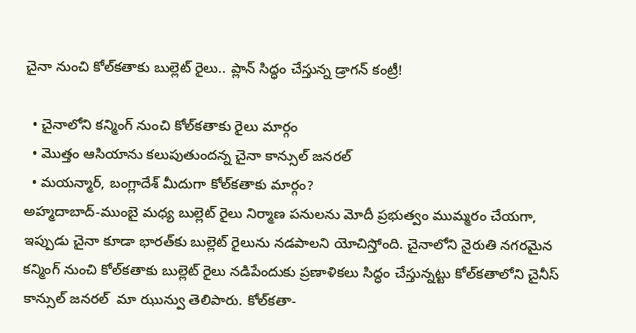చైనా నుంచి కోల్‌కతాకు బుల్లెట్ రైలు.. ప్లాన్ సిద్ధం చేస్తున్న డ్రాగన్ కంట్రీ!

  • చైనాలోని కన్మింగ్ నుంచి కోల్‌కతాకు రైలు మార్గం
  • మొత్తం ఆసియాను కలుపుతుందన్న చైనా కాన్సుల్ జనరల్
  • మయన్మార్, బంగ్లాదేశ్ మీదుగా కోల్‌కతాకు మార్గం?
అహ్మదాబాద్-ముంబై మధ్య బుల్లెట్ రైలు నిర్మాణ పనులను మోదీ ప్రభుత్వం ముమ్మరం చేయగా, ఇప్పుడు చైనా కూడా భారత్‌కు బుల్లెట్ రైలును నడపాలని యోచిస్తోంది. చైనాలోని నైరుతి నగరమైన కన్మింగ్ నుంచి కోల్‌కతాకు బుల్లెట్ రైలు నడిపేందుకు ప్రణాళికలు సిద్ధం చేస్తున్నట్టు కోల్‌కతాలోని చైనీస్ కాన్సుల్ జనరల్  మా ఝున్వు తెలిపారు. కోల్‌కతా-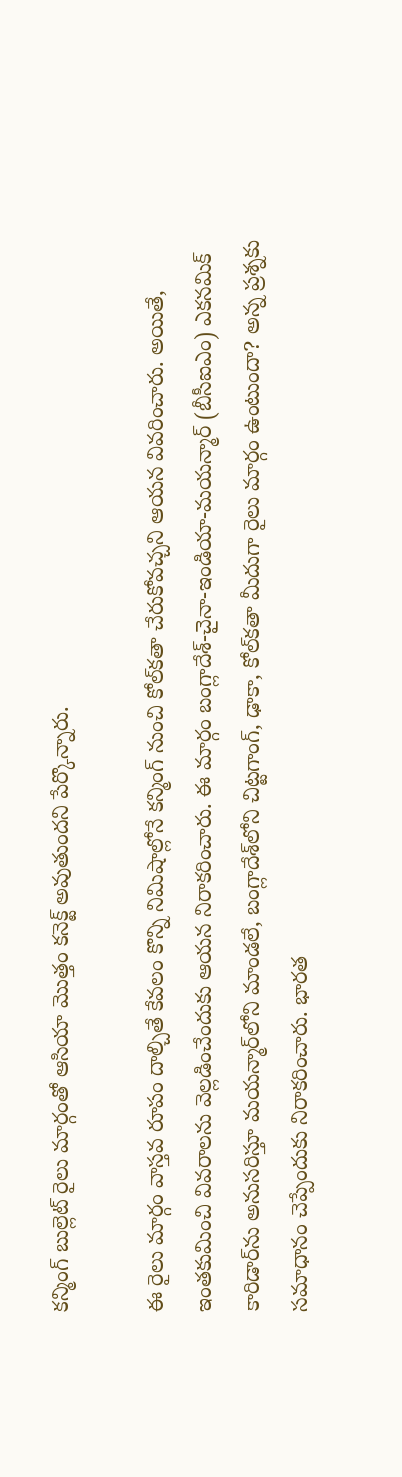కన్మింగ్ బుల్లెట్ రైలు మార్గంతో ఆసియా మొత్తం కనెక్ట్ అవుతుందని పేర్కొన్నారు.

ఈ రైలు మార్గం వాస్తవ రూపం దాల్చితే కేవలం కొన్ని నిమిషాల్లోనే కన్మింగ్ నుంచి కోల్‌కతా చేరుకోవచ్చని ఆయన వివరించారు. అయితే,  ఇంతకుమించి వివరాలను వెల్లడించేందుకు ఆయన నిరాకరించారు. ఈ మార్గం బంగ్లాదేశ్-చైనా-ఇండియా-మయన్మార్ (బీసీఐఎం) ఎకనమిక్ కారిడార్‌ను అనుసరిస్తూ మయన్మార్‌లోని మాండలే, బంగ్లాదేశ్‌లోని చిట్టగాంగ్, ఢాకా, కోల్‌కతా మీదుగా రైలు మార్గం ఉంటుందా? అన్న ప్రశ్నకు సమాధానం చెప్పేందుకు నిరాకరించారు. భారత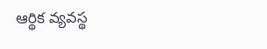ఆర్థిక వ్యవస్థ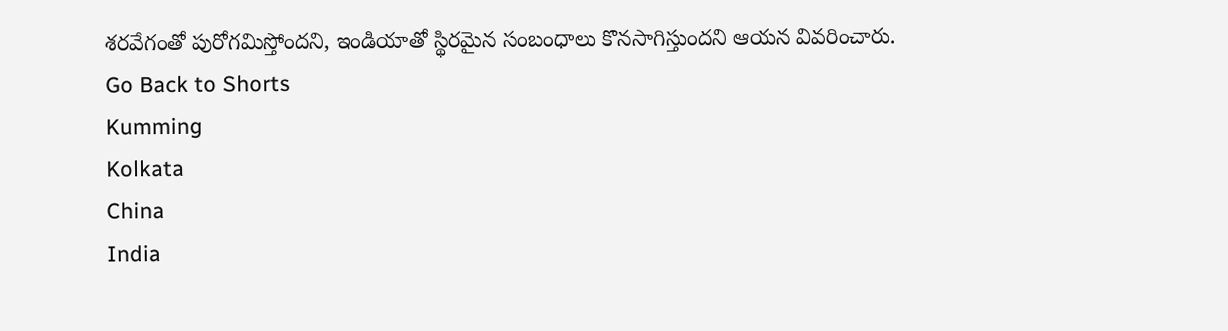శరవేగంతో పురోగమిస్తోందని, ఇండియాతో స్థిరమైన సంబంధాలు కొనసాగిస్తుందని ఆయన వివరించారు.
Go Back to Shorts
Kumming
Kolkata
China
India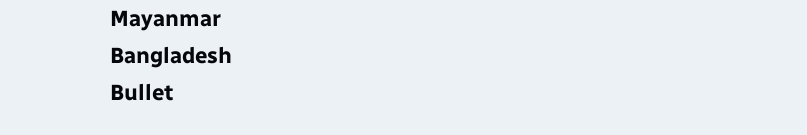Mayanmar
Bangladesh
Bullet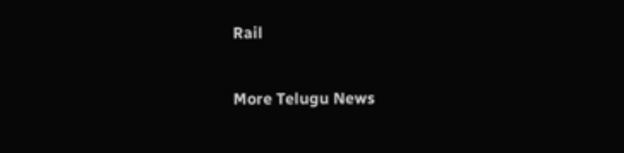Rail

More Telugu News